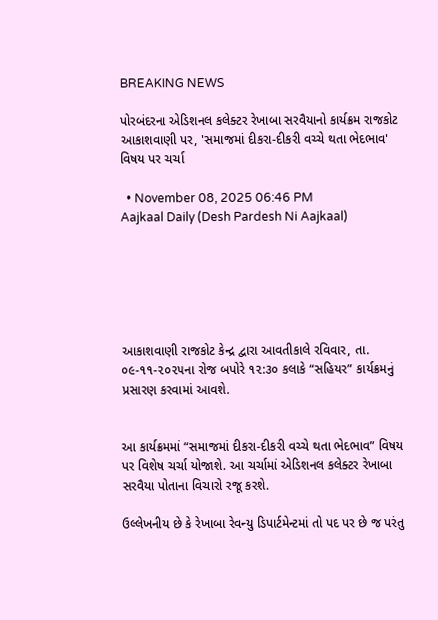BREAKING NEWS

પોરબંદરના એડિશનલ કલેક્ટર રેખાબા સરવૈયાનો કાર્યક્રમ રાજકોટ આકાશવાણી પર, 'સમાજમાં દીકરા-દીકરી વચ્ચે થતા ભેદભાવ' વિષય પર ચર્ચા

  • November 08, 2025 06:46 PM
Aajkaal Daily (Desh Pardesh Ni Aajkaal)






આકાશવાણી રાજકોટ કેન્દ્ર દ્વારા આવતીકાલે રવિવાર, તા. ૦૯-૧૧-૨૦૨૫ના રોજ બપોરે ૧૨:૩૦ કલાકે “સહિયર” કાર્યક્રમનું પ્રસારણ કરવામાં આવશે.


આ કાર્યક્રમમાં “સમાજમાં દીકરા-દીકરી વચ્ચે થતા ભેદભાવ” વિષય પર વિશેષ ચર્ચા યોજાશે. આ ચર્ચામાં એડિશનલ કલેક્ટર રેખાબા સરવૈયા પોતાના વિચારો રજૂ કરશે.

ઉલ્લેખનીય છે કે રેખાબા રેવન્યુ ડિપાર્ટમેન્ટમાં તો પદ પર છે જ પરંતુ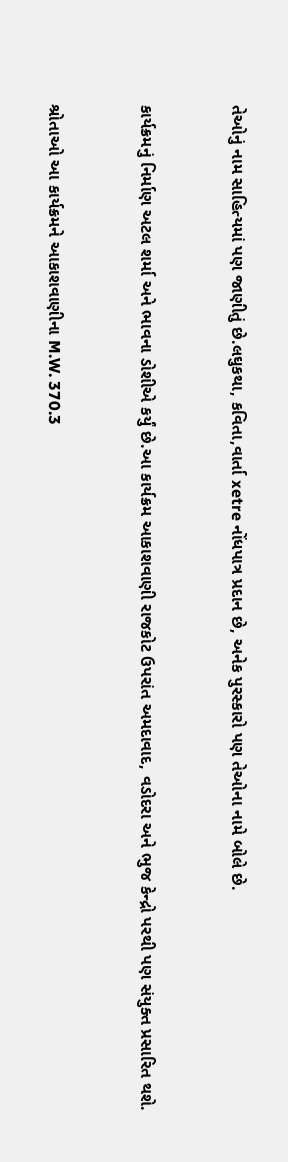તેઓનું નામ સાહિત્યમાં પણ જાણીતું છે.લઘુકથા, કવિતા,વાર્તા xetre નોંધપાત્ર પ્રદાન છે, અનેક પુરસ્કારો પણ તેઓના નામે બોલે છે.


કાર્યક્રમનું નિર્માણ અટલ શર્મા અને ભાવના ડોશીએ કર્યું છે.આ કાર્યક્રમ આકાશવાણી રાજકોટ ઉપરાંત અમદાવાદ, વડોદરા અને ભુજ કેન્દ્રો પરથી પણ સંયુક્ત પ્રસારિત થશે.


શ્રોતાઓ આ કાર્યક્રમને આકાશવાણીના M.W. 370.3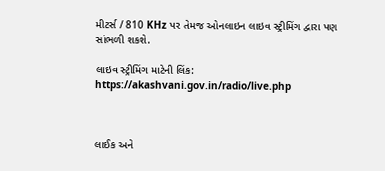મીટર્સ / 810 KHz પર તેમજ ઓનલાઇન લાઇવ સ્ટ્રીમિંગ દ્વારા પણ સાંભળી શકશે.

લાઇવ સ્ટ્રીમિંગ માટેની લિંક: https://akashvani.gov.in/radio/live.php



લાઈક અને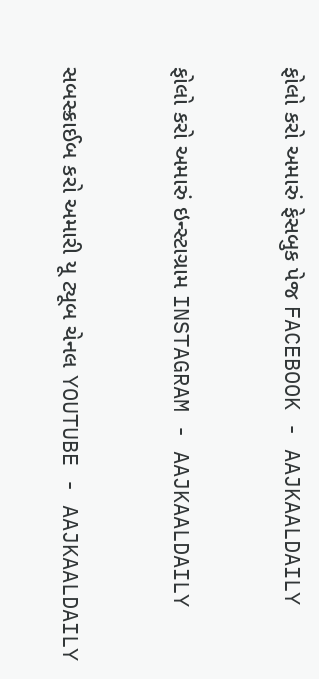ફોલો કરો અમારું ફેસબુક પેજ FACEBOOK - AAJKAALDAILY


ફોલો કરો અમારું ઇન્સ્ટાગ્રામ INSTAGRAM - AAJKAALDAILY


સબસ્ક્રાઈબ કરો અમારી યૂ ટ્યૂબ ચેનલ YOUTUBE - AAJKAALDAILY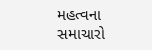મહત્વના સમાચારો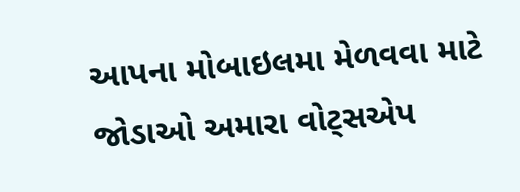આપના મોબાઇલમા મેળવવા માટે જોડાઓ અમારા વોટ્સએપ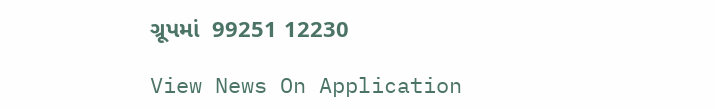ગ્રૂપમાં  99251 12230

View News On Application